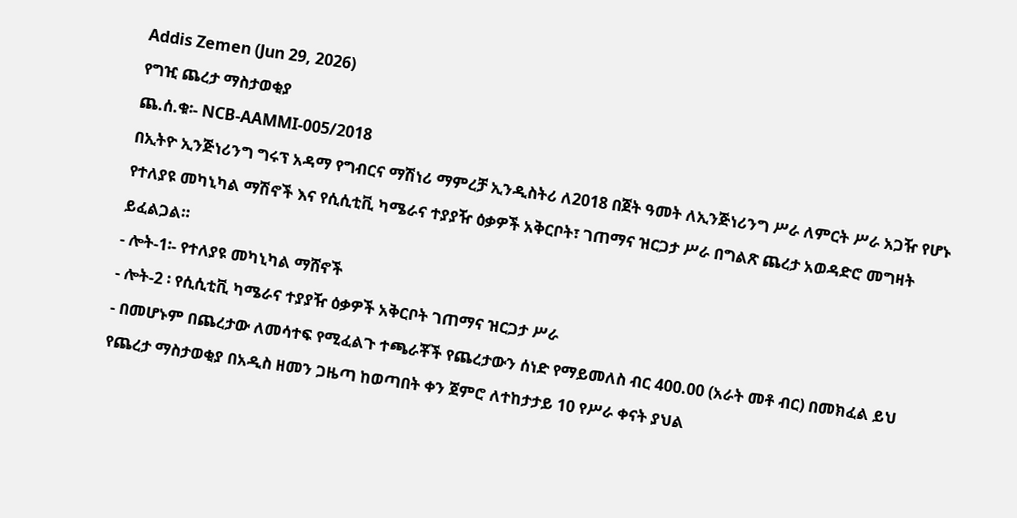Addis Zemen (Jun 29, 2026)
የግዢ ጨረታ ማስታወቂያ
ጨ.ሰ.ቁ፡- NCB-AAMMI-005/2018
በኢትዮ ኢንጅነሪንግ ግሩፕ አዳማ የግብርና ማሽነሪ ማምረቻ ኢንዲስትሪ ለ2018 በጀት ዓመት ለኢንጅነሪንግ ሥራ ለምርት ሥራ አጋዥ የሆኑ የተለያዩ መካኒካል ማሽኖች እና የሲሲቲቪ ካሜራና ተያያዥ ዕቃዎች አቅርቦት፣ ገጠማና ዝርጋታ ሥራ በግልጽ ጨረታ አወዳድሮ መግዛት ይፈልጋል።
- ሎት-1፡- የተለያዩ መካኒካል ማሸኖች
- ሎት-2 ፡ የሲሲቲቪ ካሜራና ተያያዥ ዕቃዎች አቅርቦት ገጠማና ዝርጋታ ሥራ
- በመሆኑም በጨረታው ለመሳተፍ የሚፈልጉ ተጫራቾች የጨረታውን ሰነድ የማይመለስ ብር 400.00 (አራት መቶ ብር) በመክፈል ይህ የጨረታ ማስታወቂያ በአዲስ ዘመን ጋዜጣ ከወጣበት ቀን ጀምሮ ለተከታታይ 10 የሥራ ቀናት ያህል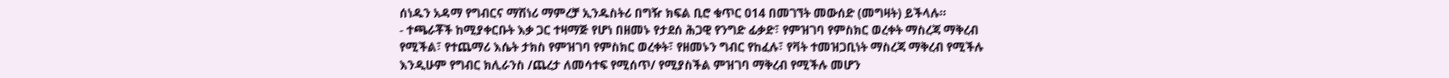ሰነዱን አዳማ የግብርና ማሽነሪ ማምረቻ ኢንዱስትሪ በግዥ ክፍል ቢሮ ቁጥር 014 በመገኘት መውሰድ (መግዛት) ይችላሉ።
- ተጫራቾች ከሚያቀርቡት እቃ ጋር ተዛማጅ የሆነ በዘመኑ የታደሰ ሕጋዊ የንግድ ፊቃድ፣ የምዝገባ የምስክር ወረቀት ማስረጃ ማቅረብ የሚችል፣ የተጨማሪ እሴት ታክስ የምዝገባ የምስክር ወረቀት፣ የዘመኑን ግብር የከፈሉ፣ የቫት ተመዝጋቢነት ማስረጃ ማቅረብ የሚችሉ እንዲሁም የግብር ክሊራንስ /ጨረታ ለመሳተፍ የሚሰጥ/ የሚያስችል ምዝገባ ማቅረብ የሚችሉ መሆን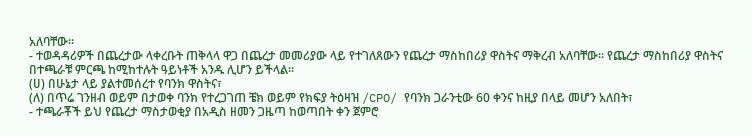አለባቸው።
- ተወዳዳሪዎች በጨረታው ላቀረቡት ጠቅላላ ዋጋ በጨረታ መመሪያው ላይ የተገለጸውን የጨረታ ማስከበሪያ ዋስትና ማቅረብ አለባቸው፡፡ የጨረታ ማስከበሪያ ዋስትና በተጫራቹ ምርጫ ከሚከተሉት ዓይነቶች አንዱ ሊሆን ይችላል።
(ሀ) በሁኔታ ላይ ያልተመሰረተ የባንክ ዋስትና፣
(ለ) በጥሬ ገንዘብ ወይም በታወቀ ባንክ የተረጋገጠ ቼክ ወይም የክፍያ ትዕዛዝ /CPO/ የባንክ ጋራንቲው 60 ቀንና ከዚያ በላይ መሆን አለበት፣
- ተጫራቾች ይህ የጨረታ ማስታወቂያ በአዲስ ዘመን ጋዜጣ ከወጣበት ቀን ጀምሮ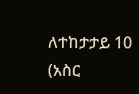ለተከታታይ 10 (አስር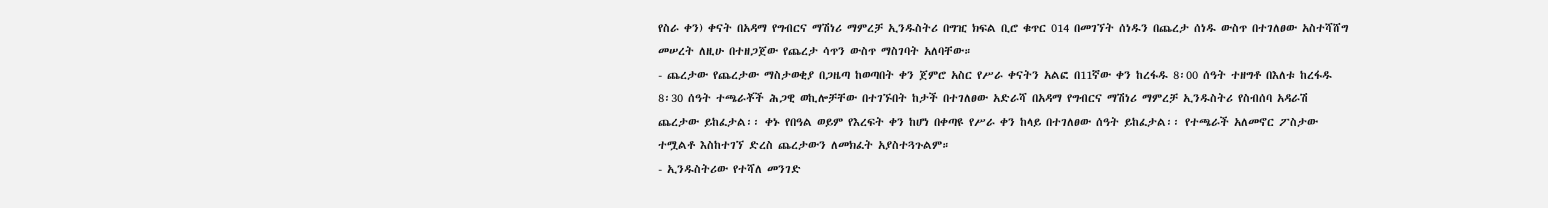የስራ ቀን) ቀናት በአዳማ የግብርና ማሽነሪ ማምረቻ ኢንዱስትሪ በግዢ ክፍል ቢሮ ቁጥር 014 በመገኘት ሰነዱን በጨረታ ሰነዱ ውስጥ በተገለፀው አስተሻሸግ መሠረት ለዚሁ በተዘጋጀው የጨረታ ሳጥን ውስጥ ማስገባት አለባቸው።
- ጨረታው የጨረታው ማስታወቂያ በጋዜጣ ከወጣበት ቀን ጀምሮ አስር የሥራ ቀናትን አልፎ በ11ኛው ቀን ከረፋዱ 8፡00 ሰዓት ተዘግቶ በእለቱ ከረፋዱ 8፡30 ሰዓት ተጫራቾች ሕጋዊ ወኪሎቻቸው በተገኙበት ከታች በተገለፀው አድራሻ በአዳማ የግብርና ማሽነሪ ማምረቻ ኢንዱስትሪ የስብሰባ አዳራሽ ጨረታው ይከፈታል፡፡ ቀኑ የበዓል ወይም የእረፍት ቀን ከሆነ በቀጣዩ የሥራ ቀን ከላይ በተገለፀው ሰዓት ይከፈታል፡፡ የተጫራች አለመኖር ፖስታው ተሟልቶ እስከተገኘ ድረስ ጨረታውን ለመክፈት አያስተጓጉልም።
- ኢንዱስትሪው የተሻለ መንገድ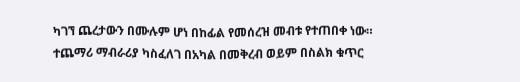ካገኘ ጨረታውን በሙሉም ሆነ በከፊል የመሰረዝ መብቱ የተጠበቀ ነው።
ተጨማሪ ማብራሪያ ካስፈለገ በአካል በመቅረብ ወይም በስልክ ቁጥር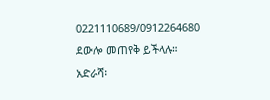0221110689/0912264680 ደውሎ መጠየቅ ይችላሉ።
አድራሻ፡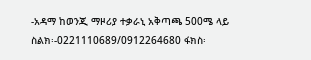-አዳማ ከወንጂ ማዞሪያ ተቃራኒ አቅጣጫ 500ሜ ላይ
ስልክ፡-0221110689/0912264680 ፋክስ፡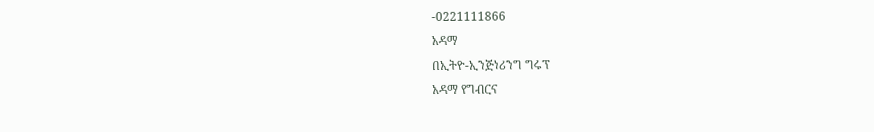-0221111866
አዳማ
በኢትዮ-ኢንጅነሪንግ ግሩፕ
አዳማ የግብርና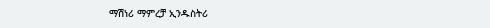ማሽነሪ ማምረቻ ኢንዱስትሪ